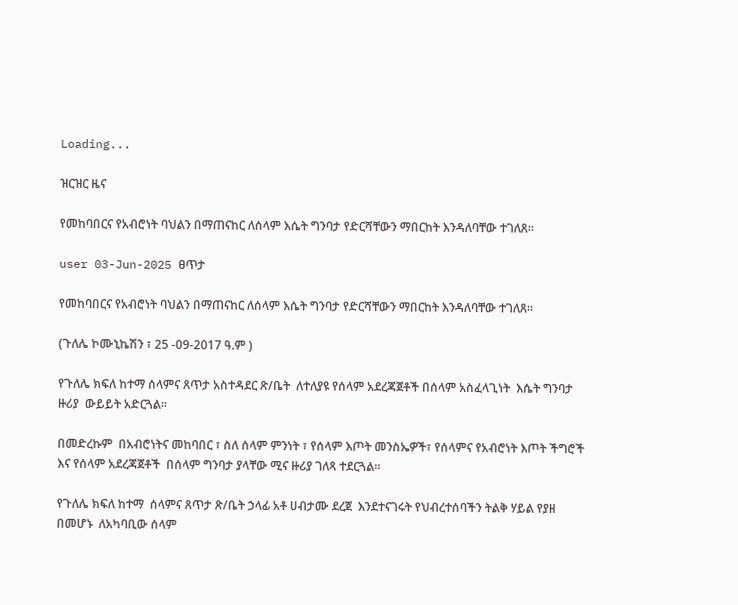Loading...

ዝርዝር ዜና

የመከባበርና የአብሮነት ባህልን በማጠናከር ለሰላም እሴት ግንባታ የድርሻቸውን ማበርከት እንዳለባቸው ተገለጸ።

user 03-Jun-2025 ፀጥታ

የመከባበርና የአብሮነት ባህልን በማጠናከር ለሰላም እሴት ግንባታ የድርሻቸውን ማበርከት እንዳለባቸው ተገለጸ።

(ጉለሌ ኮሙኒኬሽን ፣ 25 -09-2017 ዓ.ም )

የጉለሌ ክፍለ ከተማ ሰላምና ጸጥታ አስተዳደር ጽ/ቤት  ለተለያዩ የሰላም አደረጃጀቶች በሰላም አስፈላጊነት  እሴት ግንባታ ዙሪያ  ውይይት አድርጓል።

በመድረኩም  በአብሮነትና መከባበር ፣ ስለ ሰላም ምንነት ፣ የሰላም እጦት መንስኤዎች፣ የሰላምና የአብሮነት እጦት ችግሮች እና የሰላም አደረጃጀቶች  በሰላም ግንባታ ያላቸው ሚና ዙሪያ ገለጻ ተደርጓል።

የጉለሌ ክፍለ ከተማ  ሰላምና ጸጥታ ጽ/ቤት ኃላፊ አቶ ሀብታሙ ደረጀ  እንደተናገሩት የህብረተሰባችን ትልቅ ሃይል የያዘ በመሆኑ  ለአካባቢው ሰላም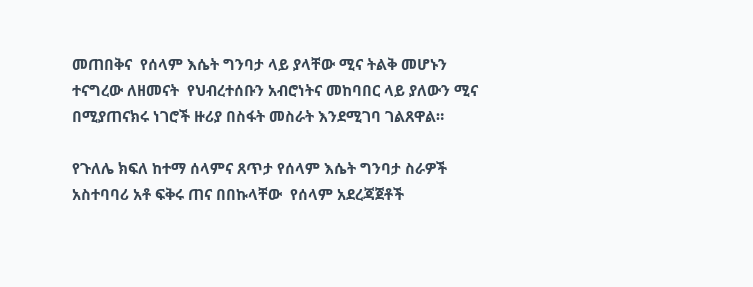መጠበቅና  የሰላም እሴት ግንባታ ላይ ያላቸው ሚና ትልቅ መሆኑን ተናግረው ለዘመናት  የህብረተሰቡን አብሮነትና መከባበር ላይ ያለውን ሚና በሚያጠናክሩ ነገሮች ዙሪያ በስፋት መስራት እንደሚገባ ገልጸዋል።

የጉለሌ ክፍለ ከተማ ሰላምና ጸጥታ የሰላም እሴት ግንባታ ስራዎች አስተባባሪ አቶ ፍቅሩ ጠና በበኩላቸው  የሰላም አደረጃጀቶች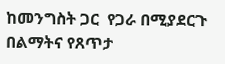ከመንግስት ጋር  የጋራ በሚያደርጉ በልማትና የጸጥታ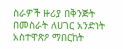ስራዎች ዙሪያ በቅንጅት በመስራት ለሀገር አንድነት አስተዋጽዖ ማበርከት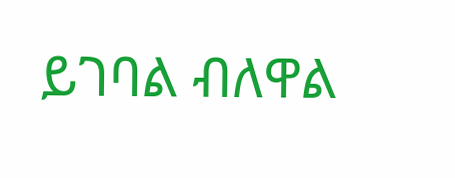ይገባል ብለዋል